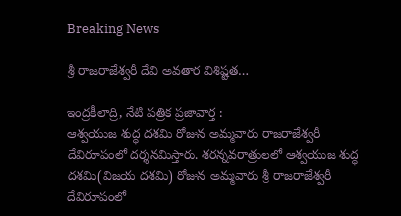Breaking News

శ్రీ రాజరాజేశ్వరీ దేవి అవతార విశిష్టత…

ఇంద్రకీలాద్రి, నేటి పత్రిక ప్రజావార్త :
ఆశ్వయుజ శుద్ధ దశమి రోజున అమ్మవారు రాజరాజేశ్వరీ దేవిరూపంలో దర్శనమిస్తారు. శరన్నవరాత్రులలో ఆశ్వయుజ శుద్ధ దశమి(విజయ దశమి) రోజున అమ్మవారు శ్రీ రాజరాజేశ్వరీ దేవిరూపంలో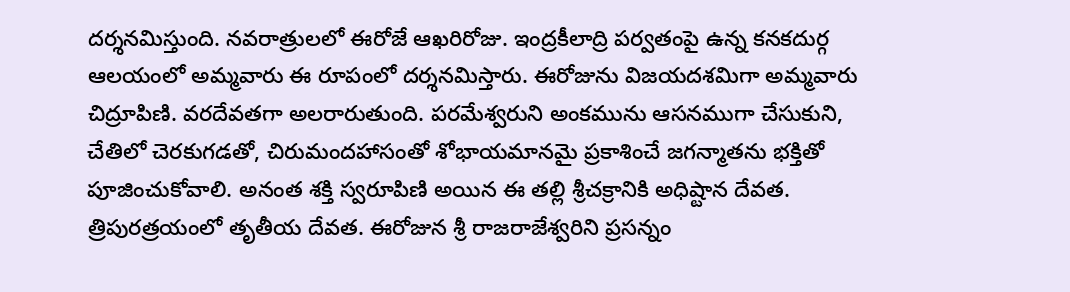దర్శనమిస్తుంది. నవరాత్రులలో ఈరోజే ఆఖరిరోజు. ఇంద్రకీలాద్రి పర్వతంపై ఉన్న కనకదుర్గ ఆలయంలో అమ్మవారు ఈ రూపంలో దర్శనమిస్తారు. ఈరోజును విజయదశమిగా అమ్మవారు చిద్రూపిణి. వరదేవతగా అలరారుతుంది. పరమేశ్వరుని అంకమును ఆసనముగా చేసుకుని, చేతిలో చెరకుగడతో, చిరుమందహాసంతో శోభాయమానమై ప్రకాశించే జగన్మాతను భక్తితో పూజించుకోవాలి. అనంత శక్తి స్వరూపిణి అయిన ఈ తల్లి శ్రీచక్రానికి అధిష్టాన దేవత. త్రిపురత్రయంలో తృతీయ దేవత. ఈరోజున శ్రీ రాజరాజేశ్వరిని ప్రసన్నం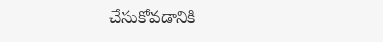చేసుకోవడానికి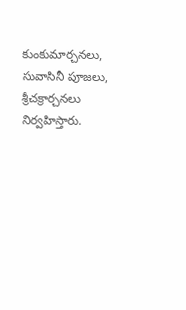కుంకుమార్చనలు, సువాసినీ పూజలు, శ్రీచక్రార్చనలు నిర్వహిస్తారు.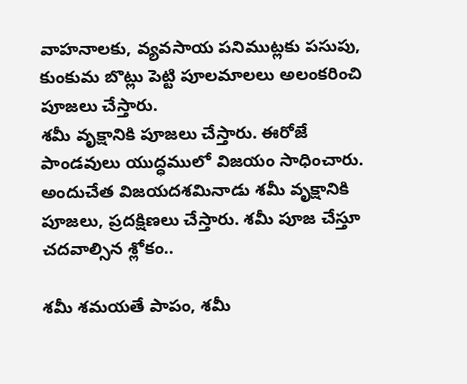వాహనాలకు, వ్యవసాయ పనిముట్లకు పసుపు, కుంకుమ బొట్లు పెట్టి పూలమాలలు అలంకరించి పూజలు చేస్తారు.
శమీ వృక్షానికి పూజలు చేస్తారు. ఈరోజే పాండవులు యుద్ధములో విజయం సాధించారు. అందుచేత విజయదశమినాడు శమీ వృక్షానికి పూజలు, ప్రదక్షిణలు చేస్తారు. శమీ పూజ చేస్తూ చదవాల్సిన శ్లోకం..

శమీ శమయతే పాపం, శమీ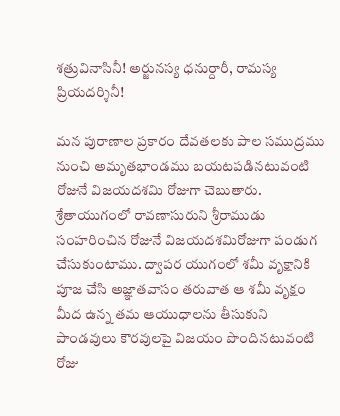శత్రువినాసినీ! అర్జునస్య ధనుర్దారీ, రామస్య ప్రియదర్శినీ!

మన పురాణాల ప్రకారం దేవతలకు పాల సముద్రము నుంచి అమృతభాండము బయటపడినటువంటి రోజునే విజయదశమి రోజుగా చెబుతారు. శ్రేతాయుగంలో రావణాసురుని శ్రీరాముడు సంహరించిన రోజునే విజయదశమిరోజుగా పండుగ చేసుకుంటాము. ద్వాపర యుగంలో శమీ వృక్షానికి పూజ చేసి అజ్ఞాతవాసం తరువాత ఆ శమీ వృక్షం మీద ఉన్న తమ ఆయుధాలను తీసుకుని పాండవులు కౌరవులపై విజయం పొందినటువంటి రోజు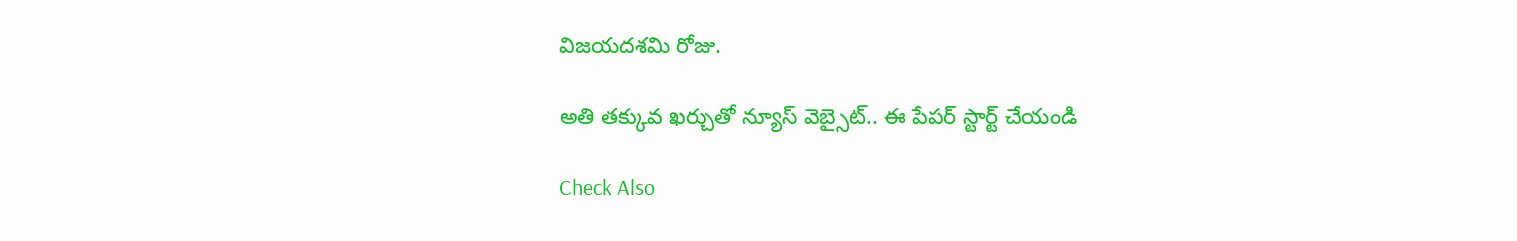విజయదశమి రోజు.

అతి తక్కువ ఖర్చుతో న్యూస్ వెబ్సైట్.. ఈ పేపర్ స్టార్ట్ చేయండి

Check Also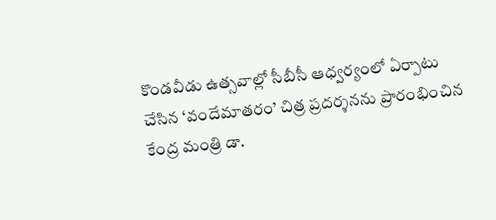కొండవీడు ఉత్సవాల్లో సీబీసీ ఆధ్వర్యంలో ఏర్పాటు చేసిన ‘వందేమాతరం’ చిత్ర ప్రదర్శనను ప్రారంభించిన కేంద్ర మంత్రి డా.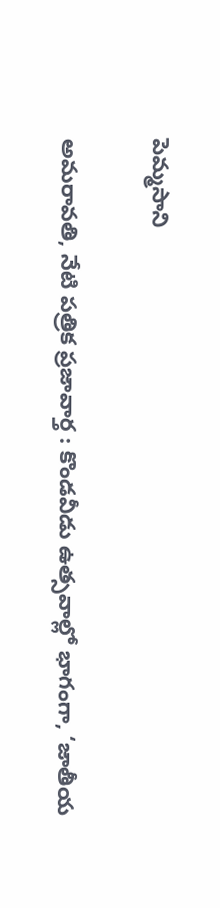పెమ్మసాని

అమరావతి, నేటి పత్రిక ప్రజావార్త : కొండవీడు ఉత్సవాల్లో భాగంగా, ‘జాతీయ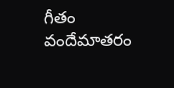గీతం వందేమాతరం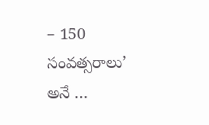– 150 సంవత్సరాలు’ అనే …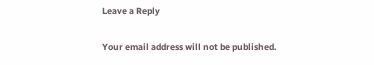Leave a Reply

Your email address will not be published.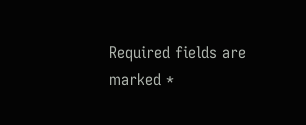Required fields are marked *